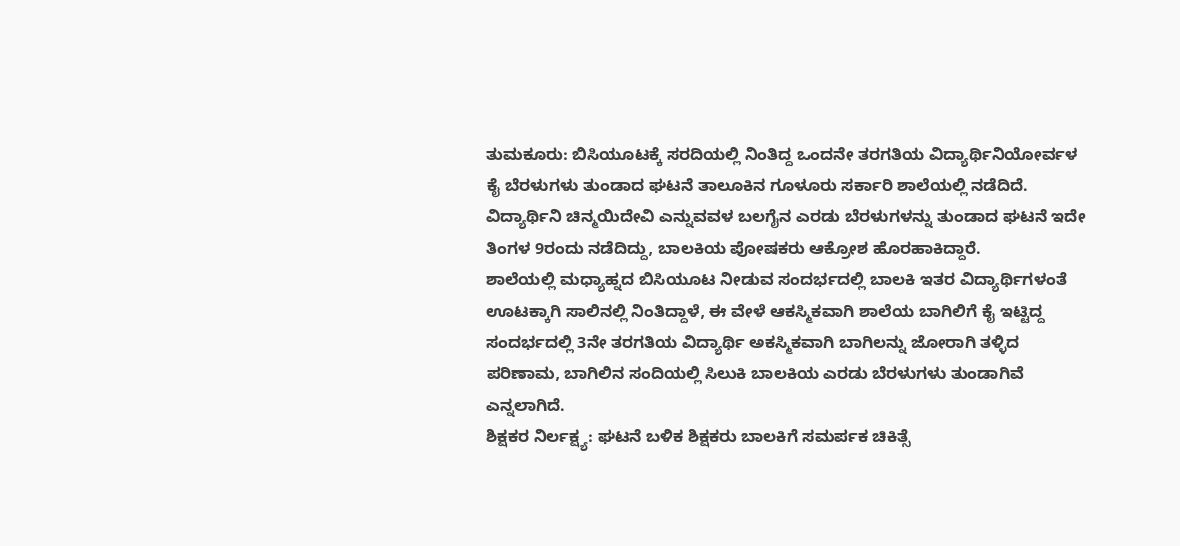ತುಮಕೂರು: ಬಿಸಿಯೂಟಕ್ಕೆ ಸರದಿಯಲ್ಲಿ ನಿಂತಿದ್ದ ಒಂದನೇ ತರಗತಿಯ ವಿದ್ಯಾರ್ಥಿನಿಯೋರ್ವಳ ಕೈ ಬೆರಳುಗಳು ತುಂಡಾದ ಘಟನೆ ತಾಲೂಕಿನ ಗೂಳೂರು ಸರ್ಕಾರಿ ಶಾಲೆಯಲ್ಲಿ ನಡೆದಿದೆ.
ವಿದ್ಯಾರ್ಥಿನಿ ಚಿನ್ಮಯಿದೇವಿ ಎನ್ನುವವಳ ಬಲಗೈನ ಎರಡು ಬೆರಳುಗಳನ್ನು ತುಂಡಾದ ಘಟನೆ ಇದೇ ತಿಂಗಳ 9ರಂದು ನಡೆದಿದ್ದು, ಬಾಲಕಿಯ ಪೋಷಕರು ಆಕ್ರೋಶ ಹೊರಹಾಕಿದ್ದಾರೆ.
ಶಾಲೆಯಲ್ಲಿ ಮಧ್ಯಾಹ್ನದ ಬಿಸಿಯೂಟ ನೀಡುವ ಸಂದರ್ಭದಲ್ಲಿ ಬಾಲಕಿ ಇತರ ವಿದ್ಯಾರ್ಥಿಗಳಂತೆ ಊಟಕ್ಕಾಗಿ ಸಾಲಿನಲ್ಲಿ ನಿಂತಿದ್ದಾಳೆ, ಈ ವೇಳೆ ಆಕಸ್ಮಿಕವಾಗಿ ಶಾಲೆಯ ಬಾಗಿಲಿಗೆ ಕೈ ಇಟ್ಟಿದ್ದ ಸಂದರ್ಭದಲ್ಲಿ 3ನೇ ತರಗತಿಯ ವಿದ್ಯಾರ್ಥಿ ಅಕಸ್ಮಿಕವಾಗಿ ಬಾಗಿಲನ್ನು ಜೋರಾಗಿ ತಳ್ಳಿದ ಪರಿಣಾಮ, ಬಾಗಿಲಿನ ಸಂದಿಯಲ್ಲಿ ಸಿಲುಕಿ ಬಾಲಕಿಯ ಎರಡು ಬೆರಳುಗಳು ತುಂಡಾಗಿವೆ ಎನ್ನಲಾಗಿದೆ.
ಶಿಕ್ಷಕರ ನಿರ್ಲಕ್ಷ್ಯ: ಘಟನೆ ಬಳಿಕ ಶಿಕ್ಷಕರು ಬಾಲಕಿಗೆ ಸಮರ್ಪಕ ಚಿಕಿತ್ಸೆ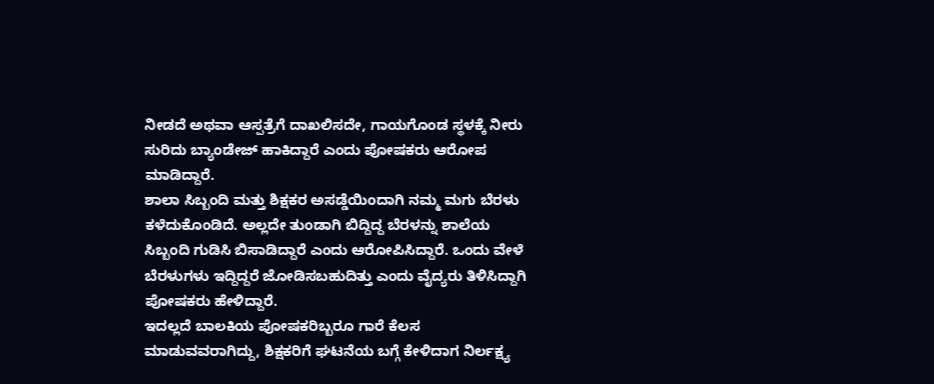ನೀಡದೆ ಅಥವಾ ಆಸ್ಪತ್ರೆಗೆ ದಾಖಲಿಸದೇ, ಗಾಯಗೊಂಡ ಸ್ಥಳಕ್ಕೆ ನೀರು ಸುರಿದು ಬ್ಯಾಂಡೇಜ್ ಹಾಕಿದ್ದಾರೆ ಎಂದು ಪೋಷಕರು ಆರೋಪ ಮಾಡಿದ್ದಾರೆ.
ಶಾಲಾ ಸಿಬ್ಬಂದಿ ಮತ್ತು ಶಿಕ್ಷಕರ ಅಸಡ್ಡೆಯಿಂದಾಗಿ ನಮ್ಮ ಮಗು ಬೆರಳು ಕಳೆದುಕೊಂಡಿದೆ. ಅಲ್ಲದೇ ತುಂಡಾಗಿ ಬಿದ್ದಿದ್ದ ಬೆರಳನ್ನು ಶಾಲೆಯ ಸಿಬ್ಬಂದಿ ಗುಡಿಸಿ ಬಿಸಾಡಿದ್ದಾರೆ ಎಂದು ಆರೋಪಿಸಿದ್ದಾರೆ. ಒಂದು ವೇಳೆ ಬೆರಳುಗಳು ಇದ್ದಿದ್ದರೆ ಜೋಡಿಸಬಹುದಿತ್ತು ಎಂದು ವೈದ್ಯರು ತಿಳಿಸಿದ್ದಾಗಿ ಪೋಷಕರು ಹೇಳಿದ್ದಾರೆ.
ಇದಲ್ಲದೆ ಬಾಲಕಿಯ ಪೋಷಕರಿಬ್ಬರೂ ಗಾರೆ ಕೆಲಸ ಮಾಡುವವರಾಗಿದ್ದು, ಶಿಕ್ಷಕರಿಗೆ ಘಟನೆಯ ಬಗ್ಗೆ ಕೇಳಿದಾಗ ನಿರ್ಲಕ್ಷ್ಯ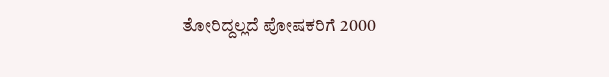ತೋರಿದ್ದಲ್ಲದೆ ಪೋಷಕರಿಗೆ 2000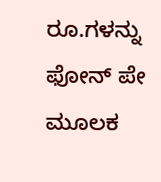ರೂ.ಗಳನ್ನು ಫೋನ್ ಪೇ ಮೂಲಕ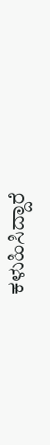ಕಳುಹಿಸಿದ್ದಾರೆ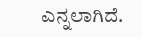ಎನ್ನಲಾಗಿದೆ.